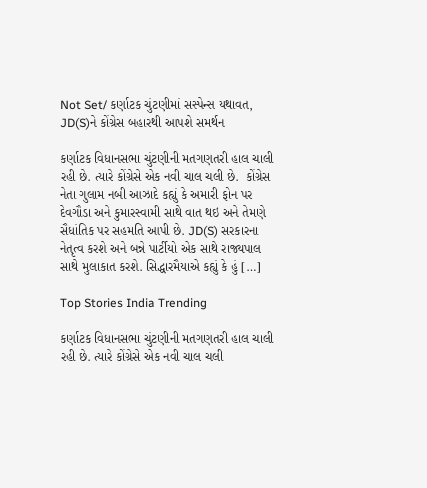Not Set/ કર્ણાટક ચુંટણીમાં સસ્પેન્સ યથાવત, JD(S)ને કોંગ્રેસ બહારથી આપશે સમર્થન

કર્ણાટક વિધાનસભા ચુંટણીની મતગણતરી હાલ ચાલી રહી છે. ત્યારે કોંગ્રેસે એક નવી ચાલ ચલી છે.  કોંગ્રેસ નેતા ગુલામ નબી આઝાદે કહ્યું કે અમારી ફોન પર દેવગૌડા અને કુમારસ્વામી સાથે વાત થઇ અને તેમણે સૈધાંતિક પર સહમતિ આપી છે. JD(S) સરકારના નેતૃત્વ કરશે અને બન્ને પાર્ટીયો એક સાથે રાજ્યપાલ સાથે મુલાકાત કરશે. સિદ્ધારમૈયાએ કહ્યું કે હું […]

Top Stories India Trending

કર્ણાટક વિધાનસભા ચુંટણીની મતગણતરી હાલ ચાલી રહી છે. ત્યારે કોંગ્રેસે એક નવી ચાલ ચલી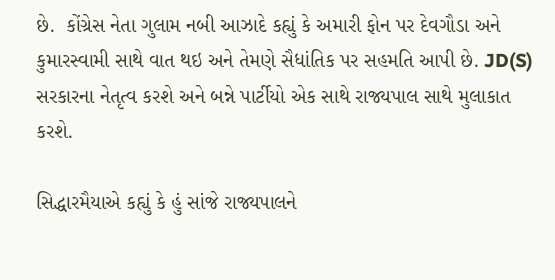છે.  કોંગ્રેસ નેતા ગુલામ નબી આઝાદે કહ્યું કે અમારી ફોન પર દેવગૌડા અને કુમારસ્વામી સાથે વાત થઇ અને તેમણે સૈધાંતિક પર સહમતિ આપી છે. JD(S) સરકારના નેતૃત્વ કરશે અને બન્ને પાર્ટીયો એક સાથે રાજ્યપાલ સાથે મુલાકાત કરશે.

સિદ્ધારમૈયાએ કહ્યું કે હું સાંજે રાજ્યપાલને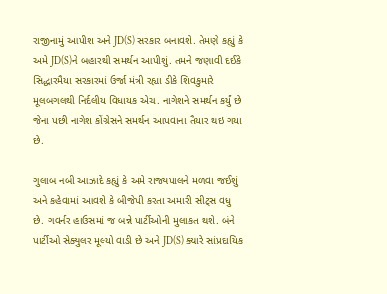રાજીનામું આપીશ અને JD(S) સરકાર બનાવશે. તેમણે કહ્યું કે અમે JD(S)ને બહારથી સમર્થન આપીશું. તમને જણાવી દઈકે સિદ્ધારમૈયા સરકારમાં ઉર્જા મંત્રી રહ્યા ડીકે શિવકુમારે મૂલબગલથી નિર્દલીય વિધાયક એચ. નાગેશને સમર્થન કર્યું છે જેના પછી નાગેશ કોંગ્રેસને સમર્થન આપવાના તૈયાર થઇ ગયા છે.

ગુલાબ નબી આઝાદે કહ્યું કે અમે રાજ્યપાલને મળવા જઈશું અને કહેવામાં આવશે કે બીજેપી કરતા અમારી સીટ્સ વધુ છે. ગવર્નર હાઉસમાં જ બન્ને પાર્ટીઓની મુલાકત થશે. બંને પાર્ટીઓ સેક્યુલર મૂલ્યો વાડી છે અને JD(S) ક્યારે સાંપ્રદાયિક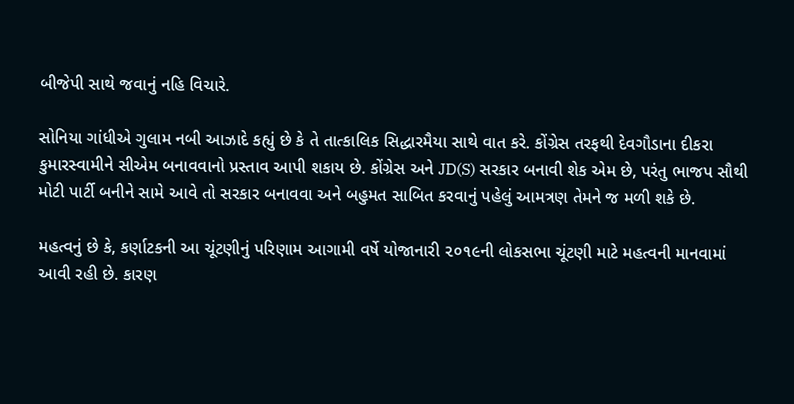બીજેપી સાથે જવાનું નહિ વિચારે.

સોનિયા ગાંધીએ ગુલામ નબી આઝાદે કહ્યું છે કે તે તાત્કાલિક સિદ્ધારમૈયા સાથે વાત કરે. કોંગ્રેસ તરફથી દેવગૌડાના દીકરા કુમારસ્વામીને સીએમ બનાવવાનો પ્રસ્તાવ આપી શકાય છે. કોંગ્રેસ અને JD(S) સરકાર બનાવી શેક એમ છે, પરંતુ ભાજપ સૌથી મોટી પાર્ટી બનીને સામે આવે તો સરકાર બનાવવા અને બહુમત સાબિત કરવાનું પહેલું આમત્રણ તેમને જ મળી શકે છે.

મહત્વનું છે કે, કર્ણાટકની આ ચૂંટણીનું પરિણામ આગામી વર્ષે યોજાનારી ૨૦૧૯ની લોકસભા ચૂંટણી માટે મહત્વની માનવામાં આવી રહી છે. કારણ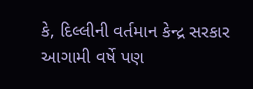કે, દિલ્લીની વર્તમાન કેન્દ્ર સરકાર આગામી વર્ષે પણ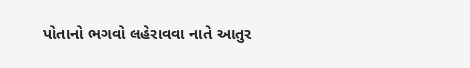પોતાનો ભગવો લહેરાવવા નાતે આતુર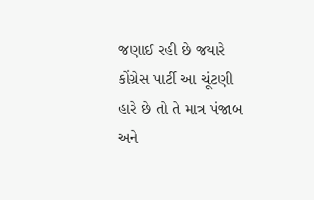જણાઈ રહી છે જયારે કોંગ્રેસ પાર્ટી આ ચૂંટણી હારે છે તો તે માત્ર પંજાબ અને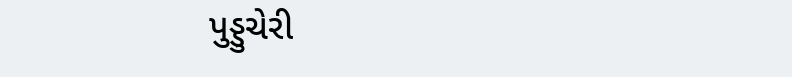પુડ્ડુચેરી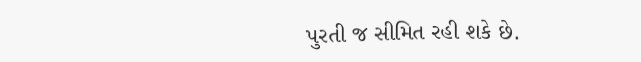પુરતી જ સીમિત રહી શકે છે.